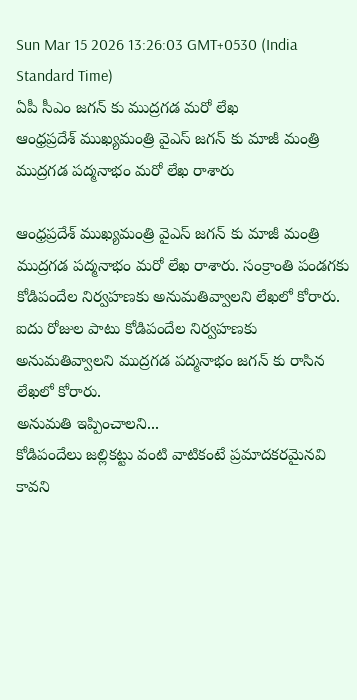Sun Mar 15 2026 13:26:03 GMT+0530 (India Standard Time)
ఏపీ సీఎం జగన్ కు ముద్రగడ మరో లేఖ
ఆంధ్రప్రదేశ్ ముఖ్యమంత్రి వైఎస్ జగన్ కు మాజీ మంత్రి ముద్రగడ పద్మనాభం మరో లేఖ రాశారు

ఆంధ్రప్రదేశ్ ముఖ్యమంత్రి వైఎస్ జగన్ కు మాజీ మంత్రి ముద్రగడ పద్మనాభం మరో లేఖ రాశారు. సంక్రాంతి పండగకు కోడిపందేల నిర్వహణకు అనుమతివ్వాలని లేఖలో కోరారు. ఐదు రోజుల పాటు కోడిపందేల నిర్వహణకు అనుమతివ్వాలని ముద్రగడ పద్మనాభం జగన్ కు రాసిన లేఖలో కోరారు.
అనుమతి ఇప్పించాలని...
కోడిపందేలు జల్లికట్టు వంటి వాటికంటే ప్రమాదకరమైనవి కావని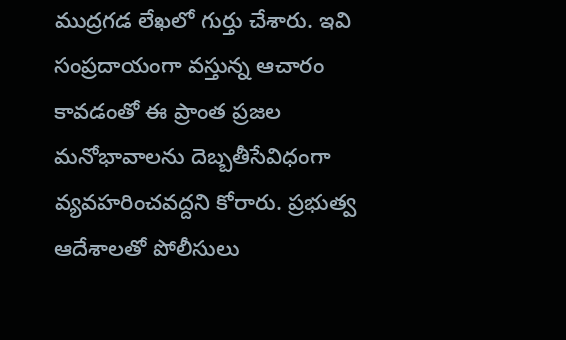ముద్రగడ లేఖలో గుర్తు చేశారు. ఇవి సంప్రదాయంగా వస్తున్న ఆచారం కావడంతో ఈ ప్రాంత ప్రజల మనోభావాలను దెబ్బతీసేవిధంగా వ్యవహరించవద్దని కోరారు. ప్రభుత్వ ఆదేశాలతో పోలీసులు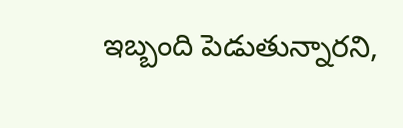ఇబ్బంది పెడుతున్నారని,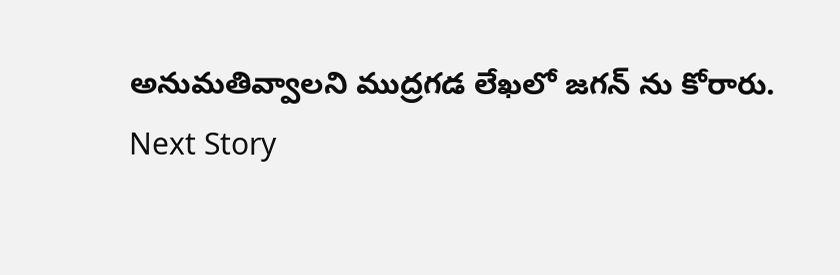అనుమతివ్వాలని ముద్రగడ లేఖలో జగన్ ను కోరారు.
Next Story